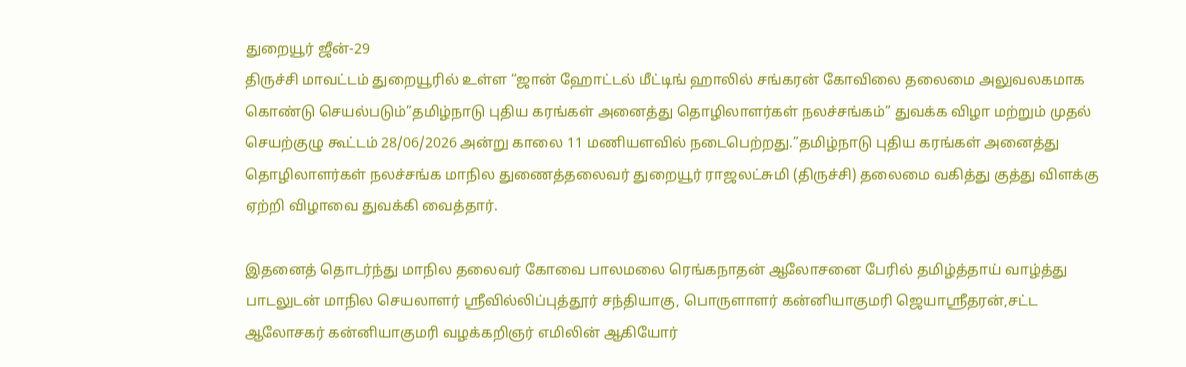துறையூர் ஜீன்-29
திருச்சி மாவட்டம் துறையூரில் உள்ள “ஜான் ஹோட்டல் மீட்டிங் ஹாலில் சங்கரன் கோவிலை தலைமை அலுவலகமாக கொண்டு செயல்படும்”தமிழ்நாடு புதிய கரங்கள் அனைத்து தொழிலாளர்கள் நலச்சங்கம்” துவக்க விழா மற்றும் முதல் செயற்குழு கூட்டம் 28/06/2026 அன்று காலை 11 மணியளவில் நடைபெற்றது.”தமிழ்நாடு புதிய கரங்கள் அனைத்து தொழிலாளர்கள் நலச்சங்க மாநில துணைத்தலைவர் துறையூர் ராஜலட்சுமி (திருச்சி) தலைமை வகித்து குத்து விளக்கு ஏற்றி விழாவை துவக்கி வைத்தார்.

இதனைத் தொடர்ந்து மாநில தலைவர் கோவை பாலமலை ரெங்கநாதன் ஆலோசனை பேரில் தமிழ்த்தாய் வாழ்த்து பாடலுடன் மாநில செயலாளர் ஸ்ரீவில்லிப்புத்தூர் சந்தியாகு, பொருளாளர் கன்னியாகுமரி ஜெயாஸ்ரீதரன்,சட்ட ஆலோசகர் கன்னியாகுமரி வழக்கறிஞர் எமிலின் ஆகியோர்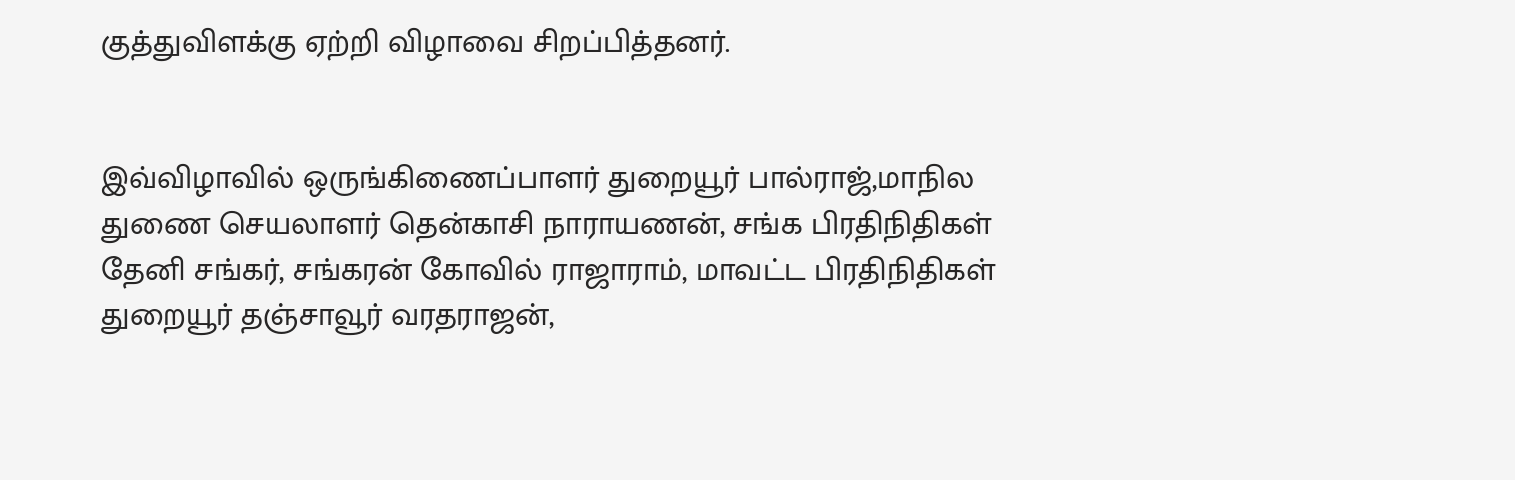குத்துவிளக்கு ஏற்றி விழாவை சிறப்பித்தனர்.


இவ்விழாவில் ஒருங்கிணைப்பாளர் துறையூர் பால்ராஜ்,மாநில துணை செயலாளர் தென்காசி நாராயணன், சங்க பிரதிநிதிகள் தேனி சங்கர், சங்கரன் கோவில் ராஜாராம், மாவட்ட பிரதிநிதிகள் துறையூர் தஞ்சாவூர் வரதராஜன்,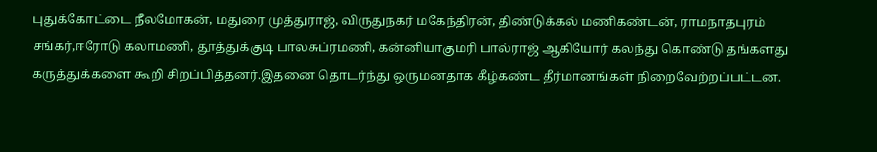புதுக்கோட்டை நீலமோகன், மதுரை முத்துராஜ், விருதுநகர் மகேந்திரன், திண்டுக்கல் மணிகண்டன், ராமநாதபுரம் சங்கர்,ஈரோடு கலாமணி, தூத்துக்குடி பாலசுப்ரமணி, கன்னியாகுமரி பால்ராஜ் ஆகியோர் கலந்து கொண்டு தங்களது கருத்துக்களை கூறி சிறப்பித்தனர்.இதனை தொடர்ந்து ஒருமனதாக கீழ்கண்ட தீர்மானங்கள் நிறைவேற்றப்பட்டன.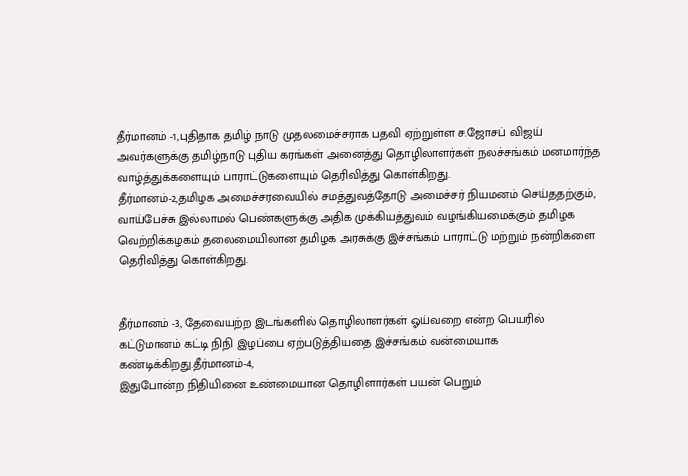தீர்மானம் -1,புதிதாக தமிழ் நாடு முதலமைச்சராக பதவி ஏற்றுள்ள ச.ஜோசப் விஜய் அவர்களுக்கு தமிழ்நாடு புதிய கரங்கள் அனைத்து தொழிலாளர்கள் நலச்சங்கம் மனமார்ந்த வாழ்த்துக்களையும் பாராட்டுகளையும் தெரிவித்து கொள்கிறது.
தீர்மானம்-2,தமிழக அமைச்சரவையில் சமத்துவத்தோடு அமைச்சர் நியமனம் செய்ததற்கும், வாய்பேச்சு இல்லாமல் பெண்களுக்கு அதிக முக்கியத்துவம் வழங்கியமைக்கும் தமிழக வெற்றிக்கழகம் தலைமையிலான தமிழக அரசுக்கு இச்சங்கம் பாராட்டு மற்றும் நன்றிகளை தெரிவித்து கொள்கிறது.


தீர்மானம் -3, தேவையற்ற இடங்களில் தொழிலாளர்கள் ஓய்வறை என்ற பெயரில் கட்டுமானம் கட்டி நிநி இழப்பை ஏற்படுத்தியதை இச்சங்கம் வன்மையாக கண்டிக்கிறது.தீர்மானம்-4,
இதுபோன்ற நிதியினை உண்மையான தொழிளார்கள் பயன் பெறும்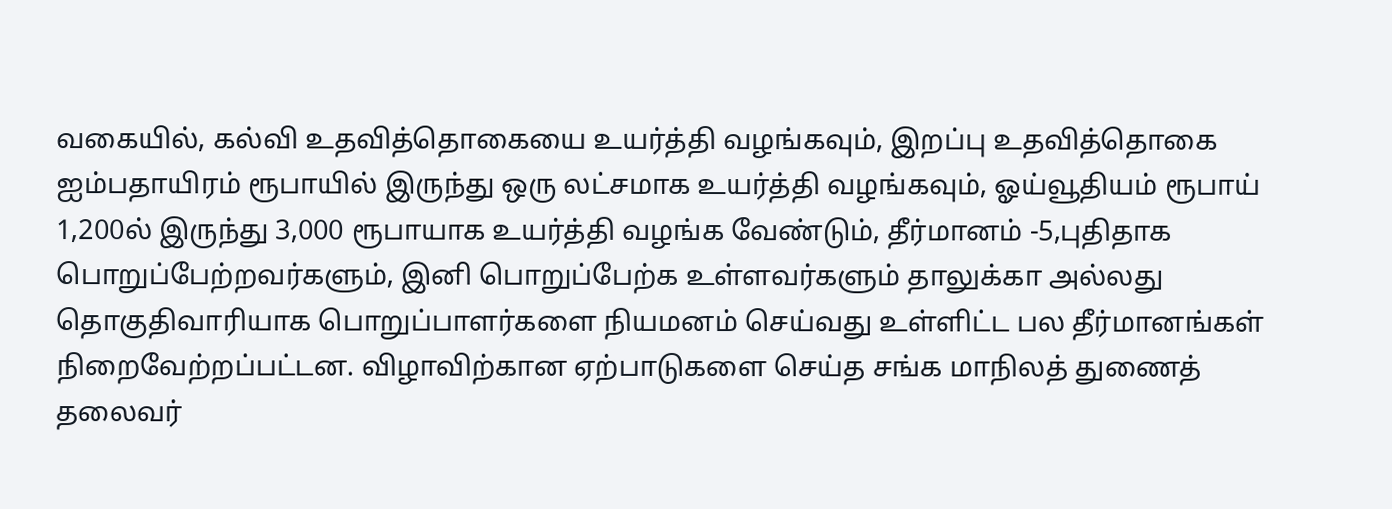வகையில், கல்வி உதவித்தொகையை உயர்த்தி வழங்கவும், இறப்பு உதவித்தொகை ஐம்பதாயிரம் ரூபாயில் இருந்து ஒரு லட்சமாக உயர்த்தி வழங்கவும், ஓய்வூதியம் ரூபாய் 1,200ல் இருந்து 3,000 ரூபாயாக உயர்த்தி வழங்க வேண்டும், தீர்மானம் -5,புதிதாக பொறுப்பேற்றவர்களும், இனி பொறுப்பேற்க உள்ளவர்களும் தாலுக்கா அல்லது தொகுதிவாரியாக பொறுப்பாளர்களை நியமனம் செய்வது உள்ளிட்ட பல தீர்மானங்கள் நிறைவேற்றப்பட்டன. விழாவிற்கான ஏற்பாடுகளை செய்த சங்க மாநிலத் துணைத் தலைவர்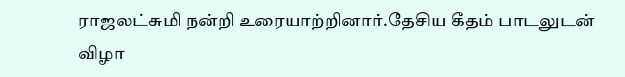ராஜலட்சுமி நன்றி உரையாற்றினார்.தேசிய கீதம் பாடலுடன் விழா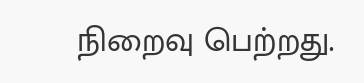நிறைவு பெற்றது.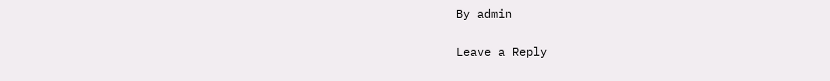By admin

Leave a Reply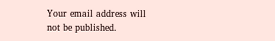Your email address will not be published.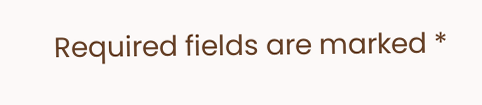Required fields are marked *